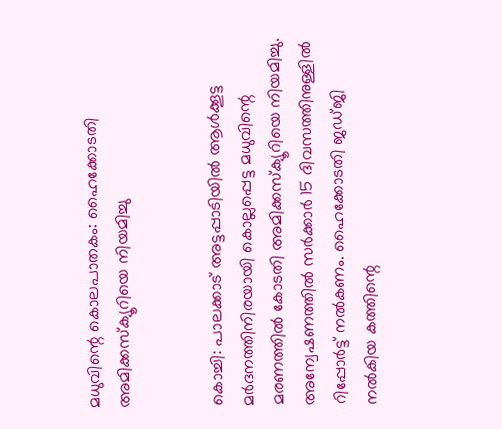മധുവിന്റെ കൊലപാതകം: ഹൈക്കോടതി അമിക്കസ്ക്യൂറിയെ നിയമിച്ചു


കൊച്ചി: പാലക്കാട് അട്ടപ്പാടിയില്‍ ആള്‍ക്കൂട്ട മര്‍ദനത്തിനിരയായി കൊല്ലപ്പെട്ട മധുവിന്റെ മരണത്തില്‍ കോടതി അമിക്കസ്ക്യൂറിയെ നിയമിച്ചു. അന്വേഷണത്തില്‍ സര്‍ക്കാര്‍ 15 ദിവസത്തിനുള്ളില്‍ റിപ്പോര്‍ട്ട് നല്‍കണം. ഹൈക്കോടതി ജഡ്ജി നല്‍കിയ കത്തിന്റെ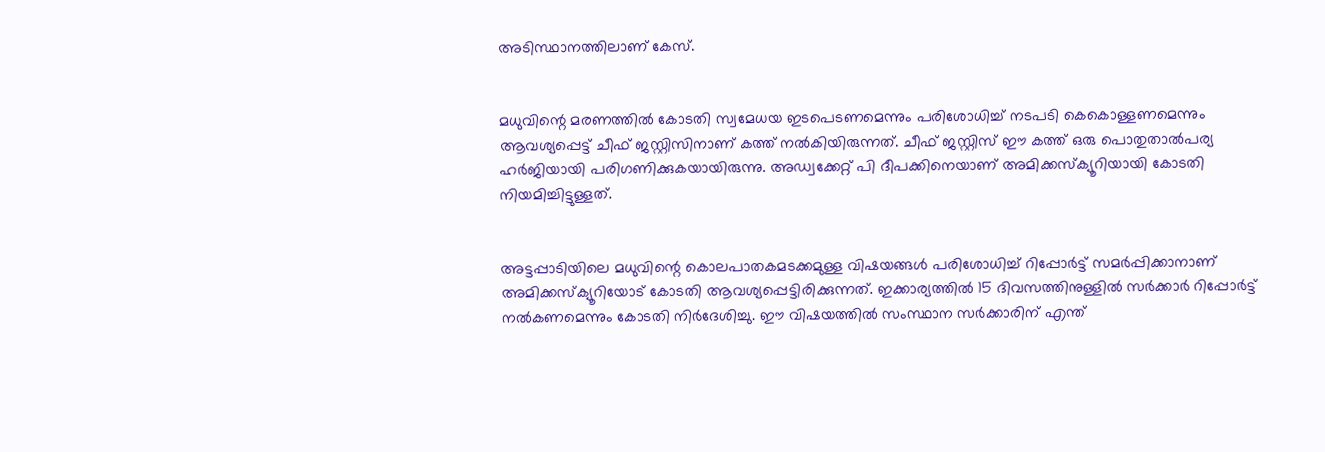അടിസ്ഥാനത്തിലാണ് കേസ്.


മധുവിന്റെ മരണത്തില്‍ കോടതി സ്വമേധയ ഇടപെടണമെന്നും പരിശോധിച്ച്‌ നടപടി കെകൊള്ളണമെന്നും ആവശ്യപ്പെട്ട് ചീഫ് ജസ്റ്റിസിനാണ് കത്ത് നല്‍കിയിരുന്നത്. ചീഫ് ജസ്റ്റിസ് ഈ കത്ത് ഒരു പൊതുതാല്‍പര്യ ഹര്‍ജിയായി പരിഗണിക്കുകയായിരുന്നു. അഡ്വക്കേറ്റ് പി ദീപക്കിനെയാണ് അമിക്കസ്ക്യൂറിയായി കോടതി നിയമിച്ചിട്ടുള്ളത്.


അട്ടപ്പാടിയിലെ മധുവിന്റെ കൊലപാതകമടക്കമുള്ള വിഷയങ്ങള്‍ പരിശോധിച്ച്‌ റിപ്പോര്‍ട്ട് സമര്‍പ്പിക്കാനാണ് അമിക്കസ്ക്യൂറിയോട് കോടതി ആവശ്യപ്പെട്ടിരിക്കുന്നത്. ഇക്കാര്യത്തില്‍ 15 ദിവസത്തിനുള്ളില്‍ സര്‍ക്കാര്‍ റിപ്പോര്‍ട്ട് നല്‍കണമെന്നും കോടതി നിര്‍ദേശിച്ചു. ഈ വിഷയത്തില്‍ സംസ്ഥാന സര്‍ക്കാരിന് എന്ത്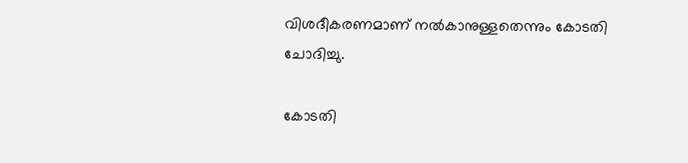വിശദീകരണമാണ് നല്‍കാനുള്ളതെന്നും കോടതി ചോദിച്ചു.

കോടതി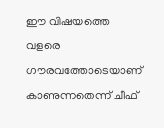ഈ വിഷയത്തെ വളരെ ഗൗരവത്തോടെയാണ് കാണുന്നതെന്ന് ചീഫ്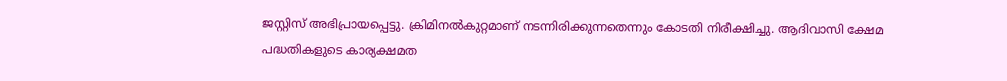ജസ്റ്റിസ് അഭിപ്രായപ്പെട്ടു. ക്രിമിനല്‍കുറ്റമാണ് നടന്നിരിക്കുന്നതെന്നും കോടതി നിരീക്ഷിച്ചു. ആദിവാസി ക്ഷേമ പദ്ധതികളുടെ കാര്യക്ഷമത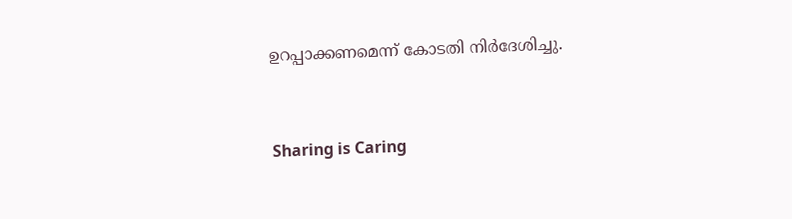ഉറപ്പാക്കണമെന്ന് കോടതി നിര്‍ദേശിച്ചു.



Sharing is Caring